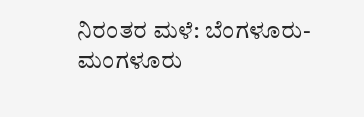ನಿರಂತರ ಮಳೆ: ಬೆಂಗಳೂರು-ಮಂಗಳೂರು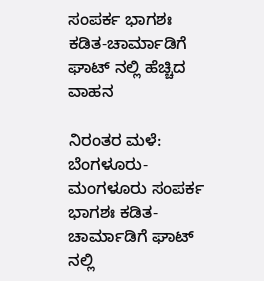ಸಂಪರ್ಕ ಭಾಗಶಃ ಕಡಿತ-ಚಾರ್ಮಾಡಿಗೆ ಘಾಟ್ ನಲ್ಲಿ ಹೆಚ್ಚಿದ ವಾಹನ

ನಿರಂತರ ಮಳೆ: ಬೆಂಗಳೂರು-ಮಂಗಳೂರು ಸಂಪರ್ಕ ಭಾಗಶಃ ಕಡಿತ-ಚಾರ್ಮಾಡಿಗೆ ಘಾಟ್ ನಲ್ಲಿ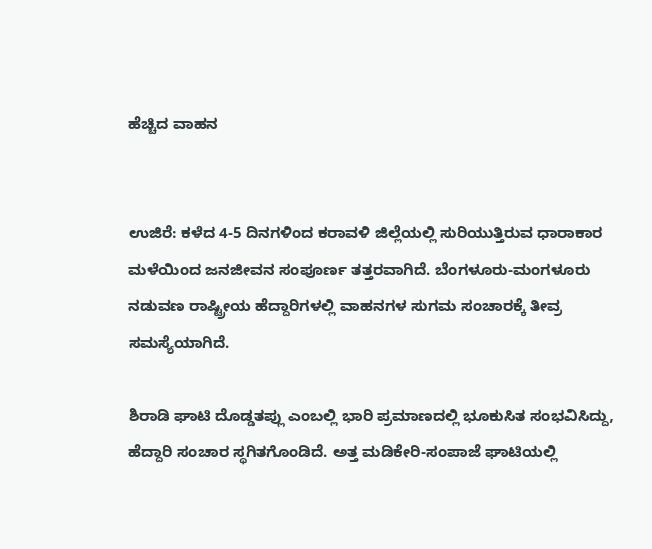ಹೆಚ್ಚಿದ ವಾಹನ


ಉಜಿರೆ: ಕಳೆದ 4-5 ದಿನಗಳಿಂದ ಕರಾವಳಿ ಜಿಲ್ಲೆಯಲ್ಲಿ ಸುರಿಯುತ್ತಿರುವ ಧಾರಾಕಾರ ಮಳೆಯಿಂದ ಜನಜೀವನ ಸಂಪೂರ್ಣ ತತ್ತರವಾಗಿದೆ. ಬೆಂಗಳೂರು-ಮಂಗಳೂರು ನಡುವಣ ರಾಷ್ಟ್ರೀಯ ಹೆದ್ದಾರಿಗಳಲ್ಲಿ ವಾಹನಗಳ ಸುಗಮ ಸಂಚಾರಕ್ಕೆ ತೀವ್ರ ಸಮಸ್ಯೆಯಾಗಿದೆ.

ಶಿರಾಡಿ ಘಾಟಿ ದೊಡ್ಡತಪ್ಲು ಎಂಬಲ್ಲಿ ಭಾರಿ ಪ್ರಮಾಣದಲ್ಲಿ ಭೂಕುಸಿತ ಸಂಭವಿಸಿದ್ದು, ಹೆದ್ದಾರಿ ಸಂಚಾರ ಸ್ಥಗಿತಗೊಂಡಿದೆ. ಅತ್ತ ಮಡಿಕೇರಿ-ಸಂಪಾಜೆ ಘಾಟಿಯಲ್ಲಿ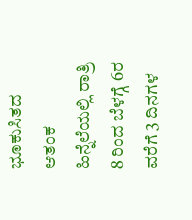ಭೂಕುಸಿತದ ಆತಂಕ ಹಿನ್ನೆಲೆಯಲ್ಲಿ ರಾತ್ರಿ 8 ರಿಂದ ಬೆಳಗ್ಗೆ 6ರ ವರೆಗೆ 3 ದಿನಗಳ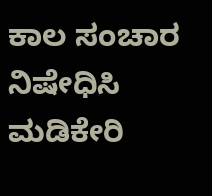ಕಾಲ ಸಂಚಾರ ನಿಷೇಧಿಸಿ ಮಡಿಕೇರಿ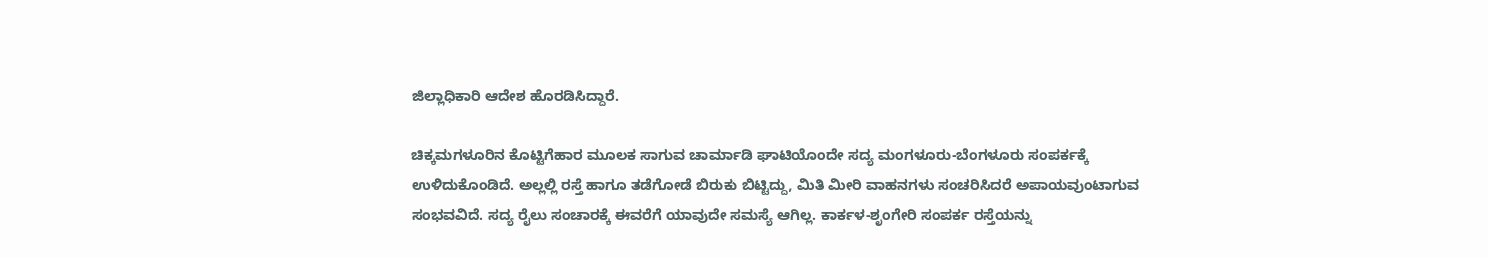ಜಿಲ್ಲಾಧಿಕಾರಿ ಆದೇಶ ಹೊರಡಿಸಿದ್ದಾರೆ.

ಚಿಕ್ಕಮಗಳೂರಿನ ಕೊಟ್ಟಿಗೆಹಾರ ಮೂಲಕ ಸಾಗುವ ಚಾರ್ಮಾಡಿ ಘಾಟಿಯೊಂದೇ ಸದ್ಯ ಮಂಗಳೂರು-ಬೆಂಗಳೂರು ಸಂಪರ್ಕಕ್ಕೆ ಉಳಿದುಕೊಂಡಿದೆ. ಅಲ್ಲಲ್ಲಿ ರಸ್ತೆ ಹಾಗೂ ತಡೆಗೋಡೆ ಬಿರುಕು ಬಿಟ್ಟಿದ್ದು, ಮಿತಿ ಮೀರಿ ವಾಹನಗಳು ಸಂಚರಿಸಿದರೆ ಅಪಾಯವುಂಟಾಗುವ ಸಂಭವವಿದೆ. ಸದ್ಯ ರೈಲು ಸಂಚಾರಕ್ಕೆ ಈವರೆಗೆ ಯಾವುದೇ ಸಮಸ್ಯೆ ಆಗಿಲ್ಲ. ಕಾರ್ಕಳ-ಶೃಂಗೇರಿ ಸಂಪರ್ಕ ರಸ್ತೆಯನ್ನು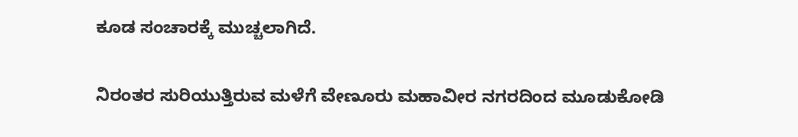ಕೂಡ ಸಂಚಾರಕ್ಕೆ ಮುಚ್ಚಲಾಗಿದೆ.

ನಿರಂತರ ಸುರಿಯುತ್ತಿರುವ ಮಳೆಗೆ ವೇಣೂರು ಮಹಾವೀರ ನಗರದಿಂದ ಮೂಡುಕೋಡಿ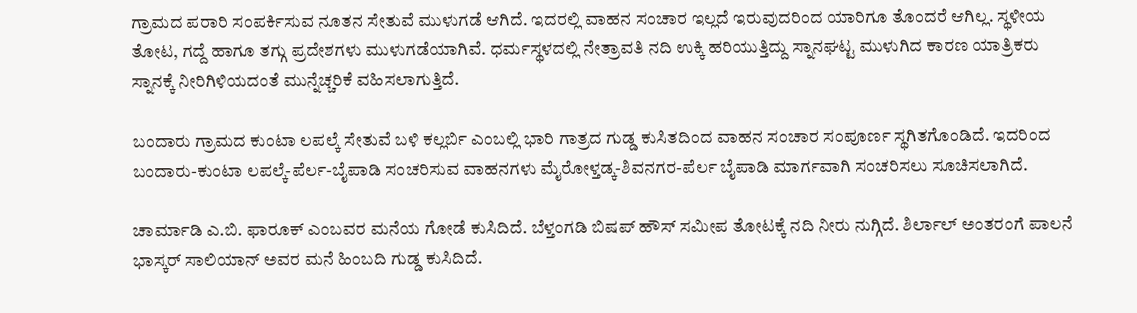ಗ್ರಾಮದ ಪರಾರಿ ಸಂಪರ್ಕಿಸುವ ನೂತನ ಸೇತುವೆ ಮುಳುಗಡೆ ಆಗಿದೆ. ಇದರಲ್ಲಿ ವಾಹನ ಸಂಚಾರ ಇಲ್ಲದೆ ಇರುವುದರಿಂದ ಯಾರಿಗೂ ತೊಂದರೆ ಆಗಿಲ್ಲ. ಸ್ಥಳೀಯ ತೋಟ, ಗದ್ದೆ ಹಾಗೂ ತಗ್ಗು ಪ್ರದೇಶಗಳು ಮುಳುಗಡೆಯಾಗಿವೆ. ಧರ್ಮಸ್ಥಳದಲ್ಲಿ ನೇತ್ರಾವತಿ ನದಿ ಉಕ್ಕಿ ಹರಿಯುತ್ತಿದ್ದು ಸ್ನಾನಘಟ್ಟ ಮುಳುಗಿದ ಕಾರಣ ಯಾತ್ರಿಕರು ಸ್ನಾನಕ್ಕೆ ನೀರಿಗಿಳಿಯದಂತೆ ಮುನ್ನೆಚ್ಚರಿಕೆ ವಹಿಸಲಾಗುತ್ತಿದೆ.

ಬಂದಾರು ಗ್ರಾಮದ ಕುಂಟಾ ಲಪಲ್ಕೆ ಸೇತುವೆ ಬಳಿ ಕಲ್ಲರ್ಬಿ ಎಂಬಲ್ಲಿ ಭಾರಿ ಗಾತ್ರದ ಗುಡ್ಡ ಕುಸಿತದಿಂದ ವಾಹನ ಸಂಚಾರ ಸಂಪೂರ್ಣ ಸ್ಥಗಿತಗೊಂಡಿದೆ. ಇದರಿಂದ ಬಂದಾರು-ಕುಂಟಾ ಲಪಲ್ಕೆ-ಪೆರ್ಲ-ಬೈಪಾಡಿ ಸಂಚರಿಸುವ ವಾಹನಗಳು ಮೈರೋಳ್ತಡ್ಕ-ಶಿವನಗರ-ಪೆರ್ಲ ಬೈಪಾಡಿ ಮಾರ್ಗವಾಗಿ ಸಂಚರಿಸಲು ಸೂಚಿಸಲಾಗಿದೆ.

ಚಾರ್ಮಾಡಿ ಎ.ಬಿ. ಫಾರೂಕ್ ಎಂಬವರ ಮನೆಯ ಗೋಡೆ ಕುಸಿದಿದೆ. ಬೆಳ್ತಂಗಡಿ ಬಿಷಪ್ ಹೌಸ್ ಸಮೀಪ ತೋಟಕ್ಕೆ ನದಿ ನೀರು ನುಗ್ಗಿದೆ. ಶಿರ್ಲಾಲ್ ಅಂತರಂಗೆ ಪಾಲನೆ ಭಾಸ್ಕರ್ ಸಾಲಿಯಾನ್ ಅವರ ಮನೆ ಹಿಂಬದಿ ಗುಡ್ಡ ಕುಸಿದಿದೆ.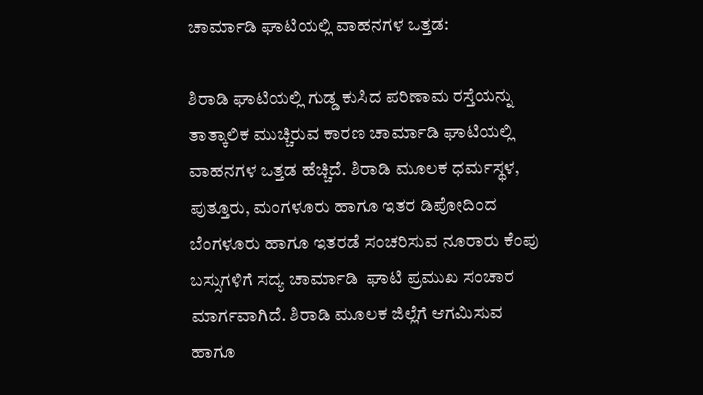ಚಾರ್ಮಾಡಿ ಘಾಟಿಯಲ್ಲಿ ವಾಹನಗಳ ಒತ್ತಡ:

ಶಿರಾಡಿ ಘಾಟಿಯಲ್ಲಿ ಗುಡ್ಡ ಕುಸಿದ ಪರಿಣಾಮ ರಸ್ತೆಯನ್ನು ತಾತ್ಕಾಲಿಕ ಮುಚ್ಚಿರುವ ಕಾರಣ ಚಾರ್ಮಾಡಿ ಘಾಟಿಯಲ್ಲಿ ವಾಹನಗಳ ಒತ್ತಡ ಹೆಚ್ಚಿದೆ. ಶಿರಾಡಿ ಮೂಲಕ ಧರ್ಮಸ್ಥಳ, ಪುತ್ತೂರು, ಮಂಗಳೂರು ಹಾಗೂ ಇತರ ಡಿಪೋದಿಂದ ಬೆಂಗಳೂರು ಹಾಗೂ ಇತರಡೆ ಸಂಚರಿಸುವ ನೂರಾರು ಕೆಂಪು ಬಸ್ಸುಗಳಿಗೆ ಸದ್ಯ ಚಾರ್ಮಾಡಿ  ಘಾಟಿ ಪ್ರಮುಖ ಸಂಚಾರ ಮಾರ್ಗವಾಗಿದೆ. ಶಿರಾಡಿ ಮೂಲಕ ಜಿಲ್ಲೆಗೆ ಆಗಮಿಸುವ ಹಾಗೂ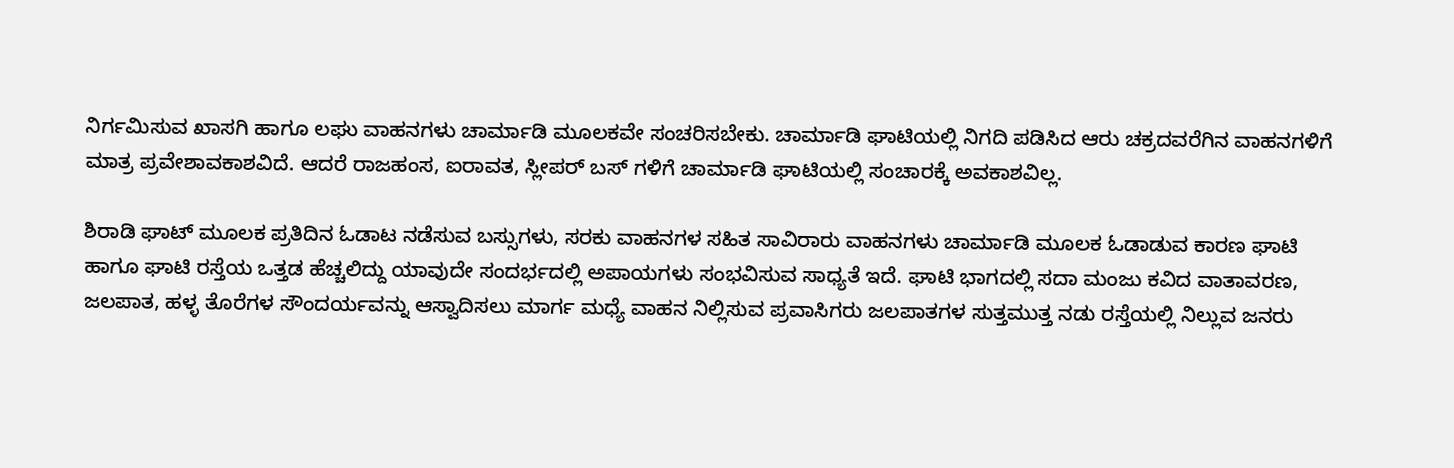ನಿರ್ಗಮಿಸುವ ಖಾಸಗಿ ಹಾಗೂ ಲಘು ವಾಹನಗಳು ಚಾರ್ಮಾಡಿ ಮೂಲಕವೇ ಸಂಚರಿಸಬೇಕು. ಚಾರ್ಮಾಡಿ ಘಾಟಿಯಲ್ಲಿ ನಿಗದಿ ಪಡಿಸಿದ ಆರು ಚಕ್ರದವರೆಗಿನ ವಾಹನಗಳಿಗೆ ಮಾತ್ರ ಪ್ರವೇಶಾವಕಾಶವಿದೆ. ಆದರೆ ರಾಜಹಂಸ, ಐರಾವತ, ಸ್ಲೀಪರ್ ಬಸ್ ಗಳಿಗೆ ಚಾರ್ಮಾಡಿ ಘಾಟಿಯಲ್ಲಿ ಸಂಚಾರಕ್ಕೆ ಅವಕಾಶವಿಲ್ಲ.

ಶಿರಾಡಿ ಘಾಟ್ ಮೂಲಕ ಪ್ರತಿದಿನ ಓಡಾಟ ನಡೆಸುವ ಬಸ್ಸುಗಳು, ಸರಕು ವಾಹನಗಳ ಸಹಿತ ಸಾವಿರಾರು ವಾಹನಗಳು ಚಾರ್ಮಾಡಿ ಮೂಲಕ ಓಡಾಡುವ ಕಾರಣ ಘಾಟಿ ಹಾಗೂ ಘಾಟಿ ರಸ್ತೆಯ ಒತ್ತಡ ಹೆಚ್ಚಲಿದ್ದು ಯಾವುದೇ ಸಂದರ್ಭದಲ್ಲಿ ಅಪಾಯಗಳು ಸಂಭವಿಸುವ ಸಾಧ್ಯತೆ ಇದೆ. ಘಾಟಿ ಭಾಗದಲ್ಲಿ ಸದಾ ಮಂಜು ಕವಿದ ವಾತಾವರಣ, ಜಲಪಾತ, ಹಳ್ಳ ತೊರೆಗಳ ಸೌಂದರ್ಯವನ್ನು ಆಸ್ವಾದಿಸಲು ಮಾರ್ಗ ಮಧ್ಯೆ ವಾಹನ ನಿಲ್ಲಿಸುವ ಪ್ರವಾಸಿಗರು ಜಲಪಾತಗಳ ಸುತ್ತಮುತ್ತ ನಡು ರಸ್ತೆಯಲ್ಲಿ ನಿಲ್ಲುವ ಜನರು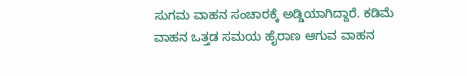ಸುಗಮ ವಾಹನ ಸಂಚಾರಕ್ಕೆ ಅಡ್ಡಿಯಾಗಿದ್ದಾರೆ. ಕಡಿಮೆ ವಾಹನ ಒತ್ತಡ ಸಮಯ ಹೈರಾಣ ಆಗುವ ವಾಹನ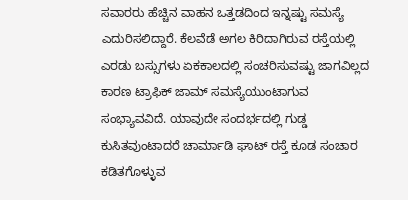ಸವಾರರು ಹೆಚ್ಚಿನ ವಾಹನ ಒತ್ತಡದಿಂದ ಇನ್ನಷ್ಟು ಸಮಸ್ಯೆ ಎದುರಿಸಲಿದ್ದಾರೆ. ಕೆಲವೆಡೆ ಅಗಲ ಕಿರಿದಾಗಿರುವ ರಸ್ತೆಯಲ್ಲಿ ಎರಡು ಬಸ್ಸುಗಳು ಏಕಕಾಲದಲ್ಲಿ ಸಂಚರಿಸುವಷ್ಟು ಜಾಗವಿಲ್ಲದ ಕಾರಣ ಟ್ರಾಫಿಕ್ ಜಾಮ್ ಸಮಸ್ಯೆಯುಂಟಾಗುವ ಸಂಭ್ಯಾವವಿದೆ. ಯಾವುದೇ ಸಂದರ್ಭದಲ್ಲಿ ಗುಡ್ಡ ಕುಸಿತವುಂಟಾದರೆ ಚಾರ್ಮಾಡಿ ಘಾಟ್ ರಸ್ತೆ ಕೂಡ ಸಂಚಾರ ಕಡಿತಗೊಳ್ಳುವ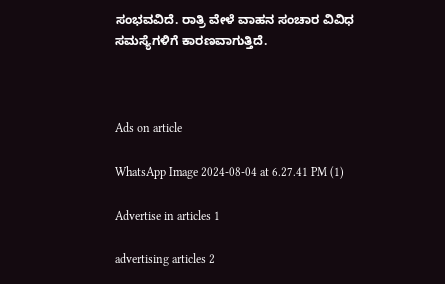ಸಂಭವವಿದೆ. ರಾತ್ರಿ ವೇಳೆ ವಾಹನ ಸಂಚಾರ ವಿವಿಧ ಸಮಸ್ಯೆಗಳಿಗೆ ಕಾರಣವಾಗುತ್ತಿದೆ.



Ads on article

WhatsApp Image 2024-08-04 at 6.27.41 PM (1)

Advertise in articles 1

advertising articles 2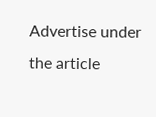Advertise under the article